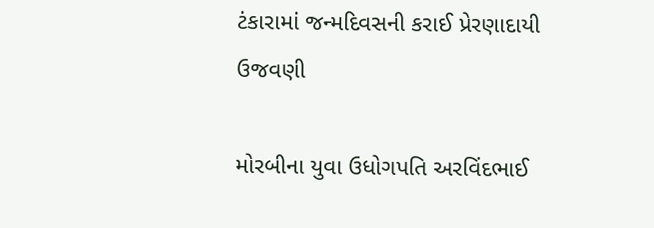ટંકારામાં જન્મદિવસની કરાઈ પ્રેરણાદાયી ઉજવણી

મોરબીના યુવા ઉધોગપતિ અરવિંદભાઈ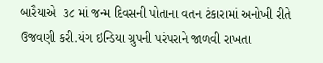બારૈયાએ  ૩૮ માં જન્મ દિવસની પોતાના વતન ટંકારામાં અનોખી રીતે ઉજવણી કરી.યંગ ઇન્ડિયા ગ્રુપની પરંપરાને જાળવી રાખતા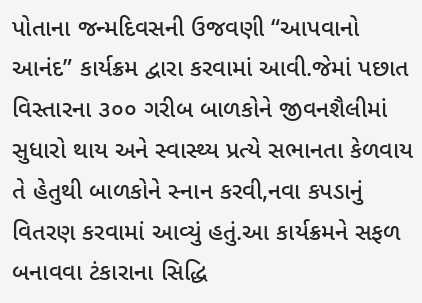પોતાના જન્મદિવસની ઉજવણી “આપવાનો આનંદ” કાર્યક્રમ દ્વારા કરવામાં આવી.જેમાં પછાત વિસ્તારના ૩૦૦ ગરીબ બાળકોને જીવનશૈલીમાં સુધારો થાય અને સ્વાસ્થ્ય પ્રત્યે સભાનતા કેળવાય તે હેતુથી બાળકોને સ્નાન કરવી,નવા કપડાનું વિતરણ કરવામાં આવ્યું હતું.આ કાર્યક્રમને સફળ બનાવવા ટંકારાના સિદ્ધિ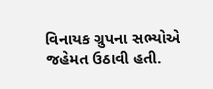વિનાયક ગ્રુપના સભ્યોએ  જહેમત ઉઠાવી હતી.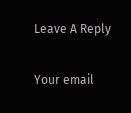Leave A Reply

Your email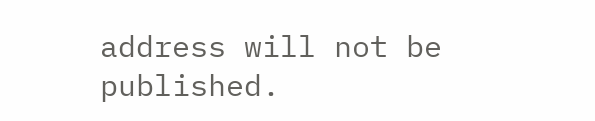address will not be published.